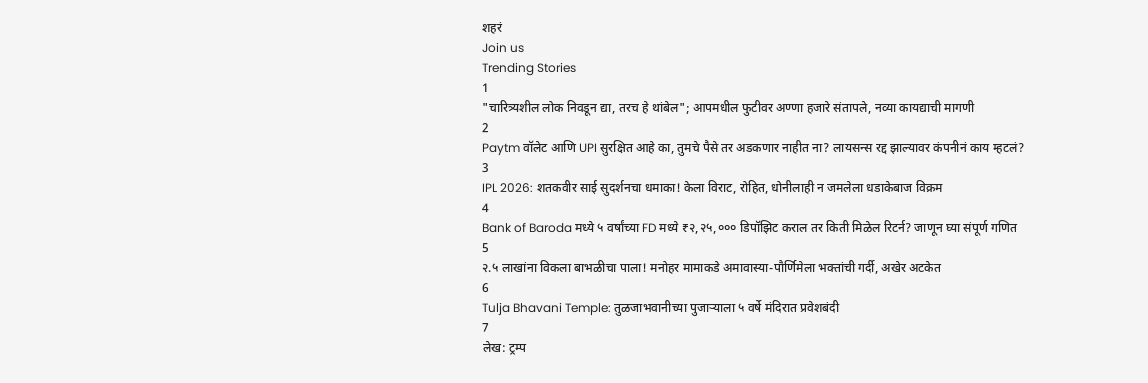शहरं
Join us
Trending Stories
1
"चारित्र्यशील लोक निवडून द्या, तरच हे थांबेल"; आपमधील फुटीवर अण्णा हजारे संतापले, नव्या कायद्याची मागणी
2
Paytm वॉलेट आणि UPI सुरक्षित आहे का, तुमचे पैसे तर अडकणार नाहीत ना? लायसन्स रद्द झाल्यावर कंपनीनं काय म्हटलं?
3
IPL 2026: शतकवीर साई सुदर्शनचा धमाका! केला विराट, रोहित, धोनीलाही न जमलेला धडाकेबाज विक्रम
4
Bank of Baroda मध्ये ५ वर्षांच्या FD मध्ये ₹२,२५,००० डिपॉझिट कराल तर किती मिळेल रिटर्न? जाणून घ्या संपूर्ण गणित
5
२.५ लाखांना विकला बाभळीचा पाला! मनोहर मामाकडे अमावास्या-पौर्णिमेला भक्तांची गर्दी, अखेर अटकेत
6
Tulja Bhavani Temple: तुळजाभवानीच्या पुजाऱ्याला ५ वर्षे मंदिरात प्रवेशबंदी
7
लेख: ट्रम्प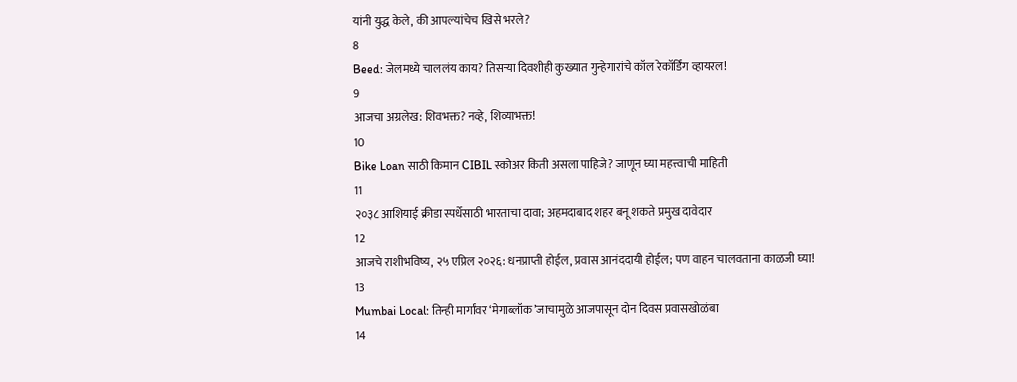यांनी युद्ध केले, की आपल्यांचेच खिसे भरले?
8
Beed: जेलमध्ये चाललंय काय? तिसऱ्या दिवशीही कुख्यात गुन्हेगारांचे कॉल रेकॉर्डिंग व्हायरल!
9
आजचा अग्रलेख: शिवभक्त? नव्हे, शिव्याभक्त!
10
Bike Loan साठी किमान CIBIL स्कोअर किती असला पाहिजे? जाणून घ्या महत्त्वाची माहिती
11
२०३८ आशियाई क्रीडा स्पर्धेसाठी भारताचा दावा; अहमदाबाद शहर बनू शकते प्रमुख दावेदार
12
आजचे राशीभविष्य, २५ एप्रिल २०२६: धनप्राप्ती होईल, प्रवास आनंददायी होईल; पण वाहन चालवताना काळजी घ्या!
13
Mumbai Local: तिन्ही मार्गांवर ‘मेगाब्लॉक’जाचामुळे आजपासून दोन दिवस प्रवासखोळंबा
14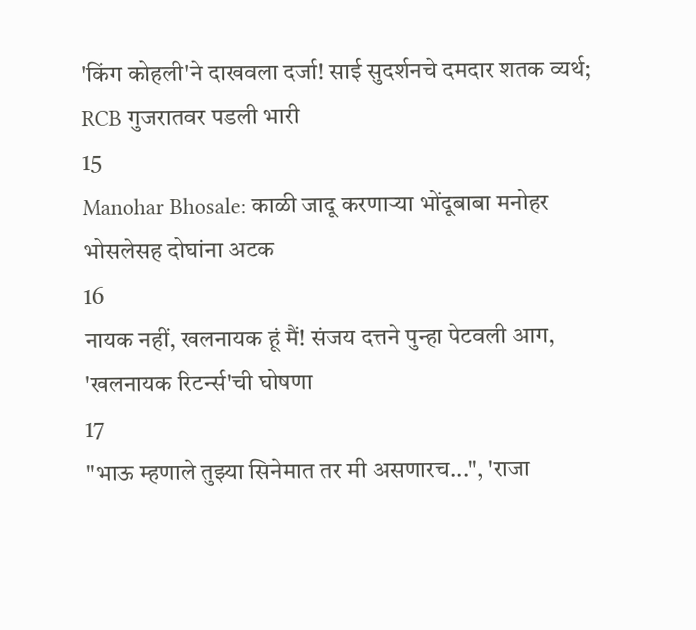'किंग कोहली'ने दाखवला दर्जा! साई सुदर्शनचे दमदार शतक व्यर्थ; RCB गुजरातवर पडली भारी
15
Manohar Bhosale: काळी जादू करणाऱ्या भोंदूबाबा मनोहर भोसलेसह दोघांना अटक
16
नायक नहीं, खलनायक हूं मैं! संजय दत्तने पुन्हा पेटवली आग, 'खलनायक रिटर्न्स'ची घोषणा
17
"भाऊ म्हणाले तुझ्या सिनेमात तर मी असणारच...", 'राजा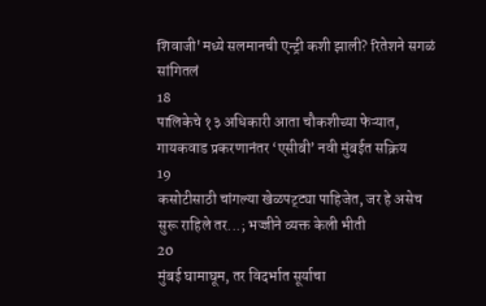शिवाजी'मध्ये सलमानची एन्ट्री कशी झाली? रितेशने सगळं सांगितलं
18
पालिकेचे १३ अधिकारी आता चौकशीच्या फेऱ्यात, गायकवाड प्रकरणानंतर ‘एसीबी’ नवी मुंबईत सक्रिय
19
कसोटीसाठी चांगल्या खेळपट्ट्या पाहिजेत, जर हे असेच सुरू राहिले तर...; भज्जीने व्यक्त केली भीती
20
मुंबई घामाघूम, तर विदर्भात सूर्याचा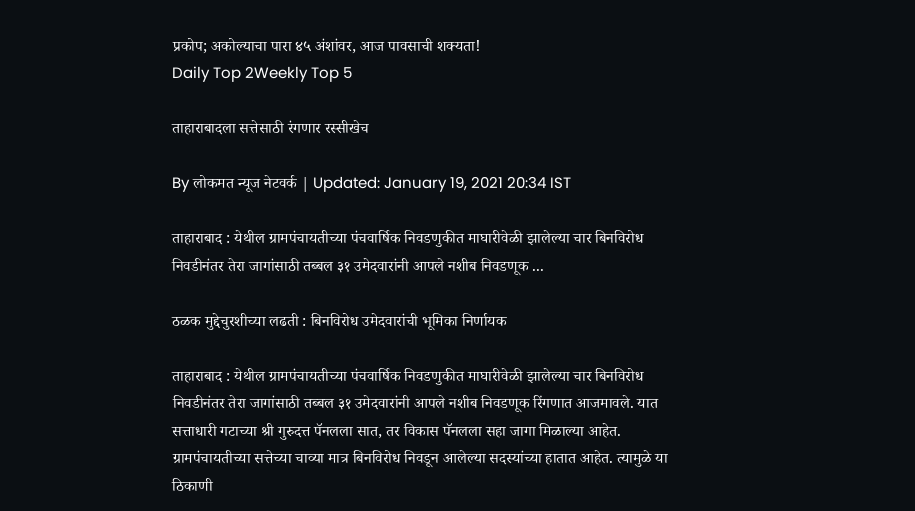प्रकोप; अकोल्याचा पारा ४५ अंशांवर, आज पावसाची शक्यता!
Daily Top 2Weekly Top 5

ताहाराबादला सत्तेसाठी रंगणार रस्सीखेच

By लोकमत न्यूज नेटवर्क | Updated: January 19, 2021 20:34 IST

ताहाराबाद : येथील ग्रामपंचायतीच्या पंचवार्षिक निवडणुकीत माघारीवेळी झालेल्या चार बिनविरोध निवडीनंतर तेरा जागांसाठी तब्बल ३१ उमेदवारांनी आपले नशीब निवडणूक ...

ठळक मुद्देचुरशीच्या लढती : बिनविरोध उमेदवारांची भूमिका निर्णायक

ताहाराबाद : येथील ग्रामपंचायतीच्या पंचवार्षिक निवडणुकीत माघारीवेळी झालेल्या चार बिनविरोध निवडीनंतर तेरा जागांसाठी तब्बल ३१ उमेदवारांनी आपले नशीब निवडणूक रिंगणात आजमावले. यात सत्ताधारी गटाच्या श्री गुरुदत्त पॅनलला सात, तर विकास पॅनलला सहा जागा मिळाल्या आहेत. ग्रामपंचायतीच्या सत्तेच्या चाव्या मात्र बिनविरोध निवडून आलेल्या सदस्यांच्या हातात आहेत. त्यामुळे या ठिकाणी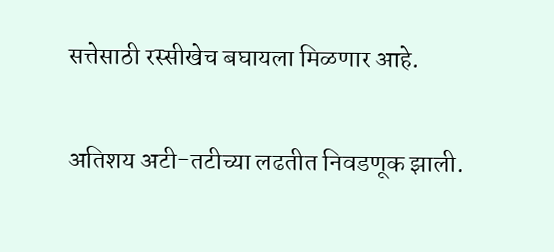सत्तेसाठी रस्सीखेच बघायला मिळणार आहे.

अतिशय अटी-तटीच्या लढतीत निवडणूक झाली.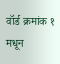वॉर्ड क्रमांक १ मधून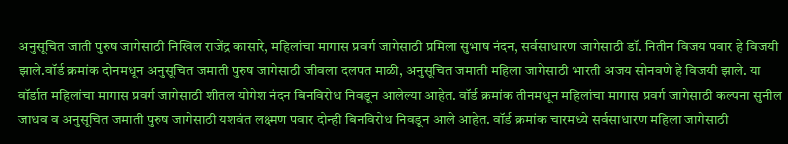अनुसूचित जाती पुरुष जागेसाठी निखिल राजेंद्र कासारे, महिलांचा मागास प्रवर्ग जागेसाठी प्रमिला सुभाष नंदन, सर्वसाधारण जागेसाठी डॉ. नितीन विजय पवार हे विजयी झाले.वॉर्ड क्रमांक दोनमधून अनुसूचित जमाती पुरुष जागेसाठी जीवला दलपत माळी, अनुसूचित जमाती महिला जागेसाठी भारती अजय सोनवणे हे विजयी झाले. या वॉर्डात महिलांचा मागास प्रवर्ग जागेसाठी शीतल योगेश नंदन बिनविरोध निवडून आलेल्या आहेत. वॉर्ड क्रमांक तीनमधून महिलांचा मागास प्रवर्ग जागेसाठी कल्पना सुनील जाधव व अनुसूचित जमाती पुरुष जागेसाठी यशवंत लक्ष्मण पवार दोन्ही बिनविरोध निवडून आले आहेत. वॉर्ड क्रमांक चारमध्ये सर्वसाधारण महिला जागेसाठी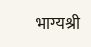भाग्यश्री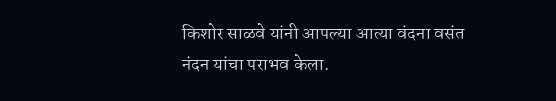किशोर साळवे यांनी आपल्या आत्या वंदना वसंत नंदन यांचा पराभव केला.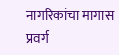नागरिकांचा मागास प्रवर्ग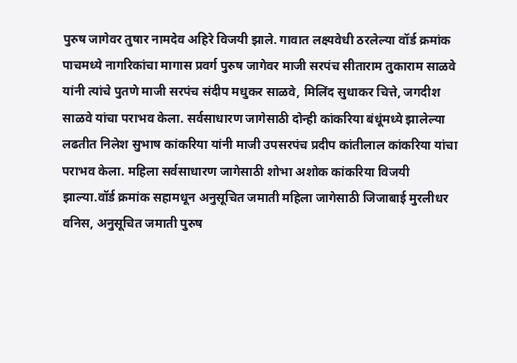पुरुष जागेवर तुषार नामदेव अहिरे विजयी झाले. गावात लक्ष्यवेधी ठरलेल्या वॉर्ड क्रमांक पाचमध्ये नागरिकांचा मागास प्रवर्ग पुरुष जागेवर माजी सरपंच सीताराम तुकाराम साळवे यांनी त्यांचे पुतणे माजी सरपंच संदीप मधुकर साळवे, मिलिंद सुधाकर चित्ते, जगदीश साळवे यांचा पराभव केला. सर्वसाधारण जागेसाठी दोन्ही कांकरिया बंधूंमध्ये झालेल्या लढतीत निलेश सुभाष कांकरिया यांनी माजी उपसरपंच प्रदीप कांतीलाल कांकरिया यांचा पराभव केला. महिला सर्वसाधारण जागेसाठी शोभा अशोक कांकरिया विजयी झाल्या.वॉर्ड क्रमांक सहामधून अनुसूचित जमाती महिला जागेसाठी जिजाबाई मुरलीधर वनिस, अनुसूचित जमाती पुरुष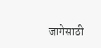जागेसाठी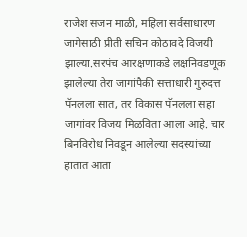राजेश सजन माळी, महिला सर्वसाधारण जागेसाठी प्रीती सचिन कोठावदे विजयी झाल्या.सरपंच आरक्षणाकडे लक्षनिवडणूक झालेल्या तेरा जागांपैकी सत्ताधारी गुरुदत्त पॅनलला सात, तर विकास पॅनलला सहा जागांवर विजय मिळविता आला आहे. चार बिनविरोध निवडून आलेल्या सदस्यांच्या हातात आता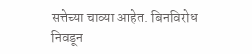सत्तेच्या चाव्या आहेत. बिनविरोध निवडून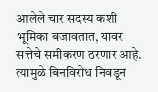आलेले चार सदस्य कशी भूमिका बजावतात, यावर सत्तेचे समीकरण ठरणार आहे. त्यामुळे बिनविरोध निवडून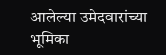आलेल्या उमेदवारांच्या भूमिका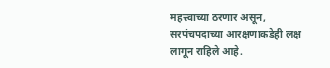महत्त्वाच्या ठरणार असून, सरपंचपदाच्या आरक्षणाकडेही लक्ष लागून राहिले आहे.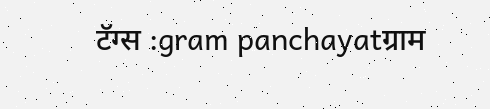टॅग्स :gram panchayatग्राम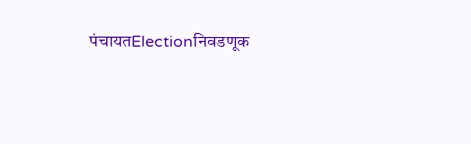पंचायतElectionनिवडणूक